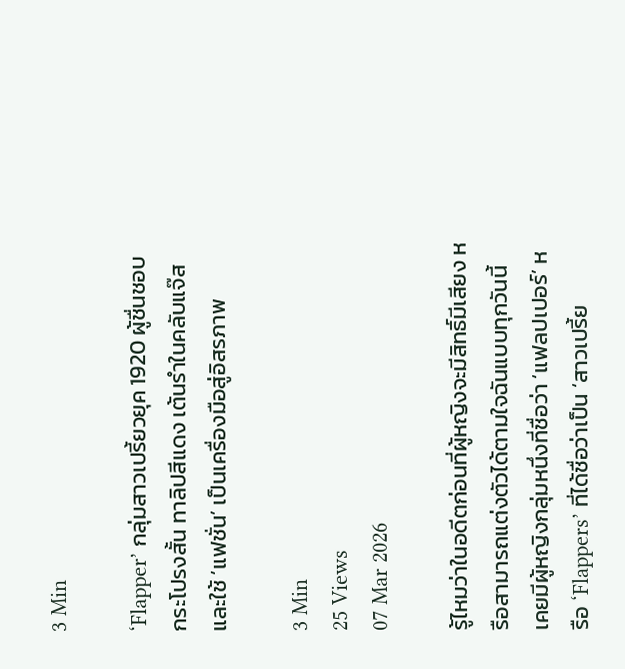3 Min

‘Flapper’ กลุ่มสาวเปรี้ยวยุค 1920 ผู้ชื่นชอบกระโปรงสั้น ทาลิปสีแดง เต้นรำในคลับแจ๊ส และใช้ ‘แฟชั่น’ เป็นเครื่องมือสู่อิสรภาพ

3 Min
25 Views
07 Mar 2026

รู้ไหมว่าในอดีตก่อนที่ผู้หญิงจะมีสิทธิ์มีเสียง หรือสามารถแต่งตัวได้ตามใจฉันแบบทุกวันนี้ เคยมีผู้หญิงกลุ่มหนึ่งที่ชื่อว่า ‘แฟลปเปอร์’ หรือ ‘Flappers’ ที่ได้ชื่อว่าเป็น ‘สาวเปรี้ย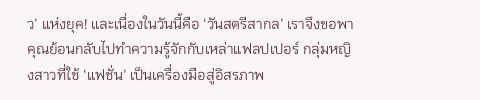ว’ แห่งยุค! และเนื่องในวันนี้คือ ‘วันสตรีสากล’ เราจึงขอพาคุณย้อนกลับไปทำความรู้จักกับเหล่าแฟลปเปอร์ กลุ่มหญิงสาวที่ใช้ ‘แฟชั่น’ เป็นเครื่องมือสู่อิสรภาพ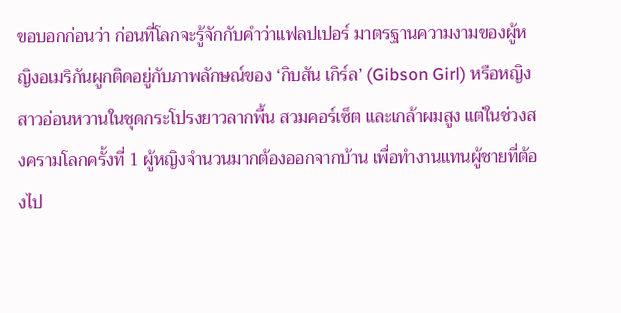ขอบอกก่อนว่า ก่อนที่โลกจะรู้จักกับคำว่าแฟลปเปอร์ มาตรฐานความงามของผู้หญิงอเมริกันผูกติดอยู่กับภาพลักษณ์ของ ‘กิบสัน เกิร์ล’ (Gibson Girl) หรือหญิงสาวอ่อนหวานในชุดกระโปรงยาวลากพื้น สวมคอร์เซ็ต และเกล้าผมสูง แต่ในช่วงสงครามโลกครั้งที่ 1 ผู้หญิงจำนวนมากต้องออกจากบ้าน เพื่อทำงานแทนผู้ชายที่ต้องไป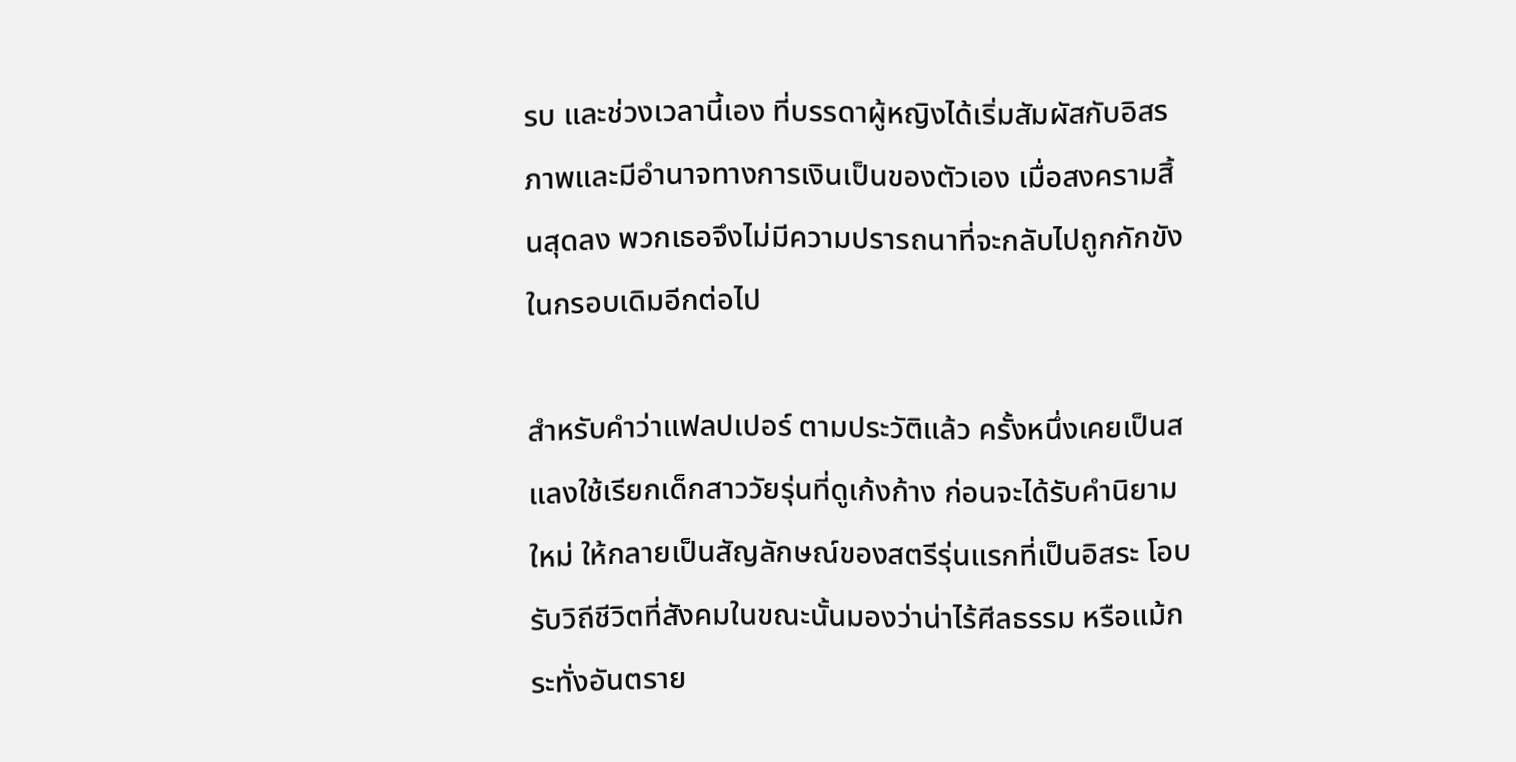รบ และช่วงเวลานี้เอง ที่บรรดาผู้หญิงได้เริ่มสัมผัสกับอิสรภาพและมีอำนาจทางการเงินเป็นของตัวเอง เมื่อสงครามสิ้นสุดลง พวกเธอจึงไม่มีความปรารถนาที่จะกลับไปถูกกักขังในกรอบเดิมอีกต่อไป

สำหรับคำว่าแฟลปเปอร์ ตามประวัติแล้ว ครั้งหนึ่งเคยเป็นสแลงใช้เรียกเด็กสาววัยรุ่นที่ดูเก้งก้าง ก่อนจะได้รับคำนิยามใหม่ ให้กลายเป็นสัญลักษณ์ของสตรีรุ่นแรกที่เป็นอิสระ โอบรับวิถีชีวิตที่สังคมในขณะนั้นมองว่าน่าไร้ศีลธรรม หรือแม้กระทั่งอันตราย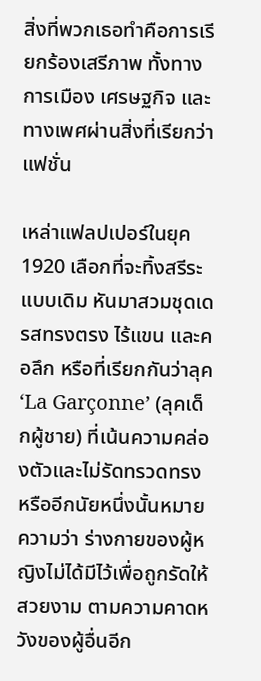สิ่งที่พวกเธอทำคือการเรียกร้องเสรีภาพ ทั้งทางการเมือง เศรษฐกิจ และทางเพศผ่านสิ่งที่เรียกว่าแฟชั่น

เหล่าแฟลปเปอร์ในยุค 1920 เลือกที่จะทิ้งสรีระแบบเดิม หันมาสวมชุดเดรสทรงตรง ไร้แขน และคอลึก หรือที่เรียกกันว่าลุค ‘La Garçonne’ (ลุคเด็กผู้ชาย) ที่เน้นความคล่องตัวและไม่รัดทรวดทรง หรืออีกนัยหนึ่งนั้นหมายความว่า ร่างกายของผู้หญิงไม่ได้มีไว้เพื่อถูกรัดให้สวยงาม ตามความคาดหวังของผู้อื่นอีก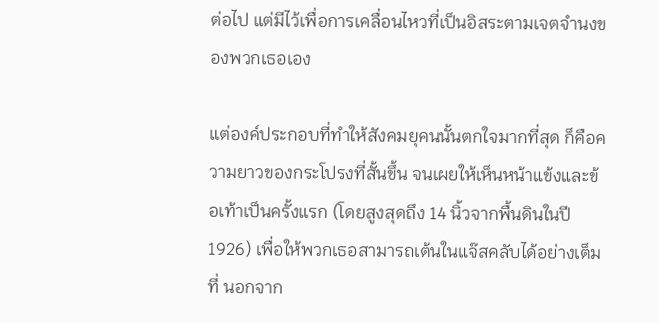ต่อไป แต่มีไว้เพื่อการเคลื่อนไหวที่เป็นอิสระตามเจตจำนงของพวกเธอเอง

แต่องค์ประกอบที่ทำให้สังคมยุคนนั้นตกใจมากที่สุด ก็คือความยาวของกระโปรงที่สั้นขึ้น จนเผยให้เห็นหน้าแข้งและข้อเท้าเป็นครั้งแรก (โดยสูงสุดถึง 14 นิ้วจากพื้นดินในปี 1926) เพื่อให้พวกเธอสามารถเต้นในแจ๊สคลับได้อย่างเต็มที่ นอกจาก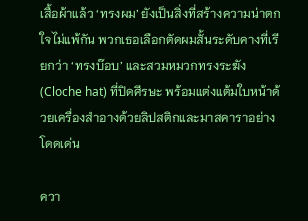เสื้อผ้าแล้ว ‘ทรงผม’ ยังเป็นสิ่งที่สร้างความน่าตกใจไม่แพ้กัน พวกเธอเลือกตัดผมสั้นระดับคางที่เรียกว่า ‘ทรงบ๊อบ’ และสวมหมวกทรงระฆัง (Cloche hat) ที่ปิดศีรษะ พร้อมแต่งแต้มใบหน้าด้วยเครื่องสำอางด้วยลิปสติกและมาสคาราอย่างโดดเด่น

ควา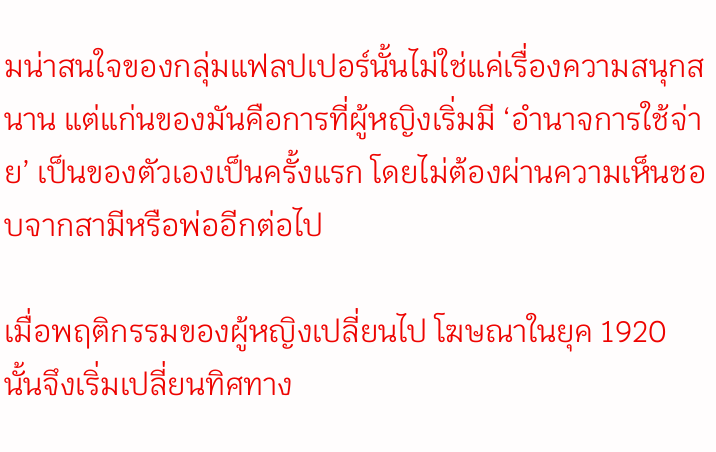มน่าสนใจของกลุ่มแฟลปเปอร์นั้นไม่ใช่แค่เรื่องความสนุกสนาน แต่แก่นของมันคือการที่ผู้หญิงเริ่มมี ‘อำนาจการใช้จ่าย’ เป็นของตัวเองเป็นครั้งแรก โดยไม่ต้องผ่านความเห็นชอบจากสามีหรือพ่ออีกต่อไป

เมื่อพฤติกรรมของผู้หญิงเปลี่ยนไป โฆษณาในยุค 1920 นั้นจึงเริ่มเปลี่ยนทิศทาง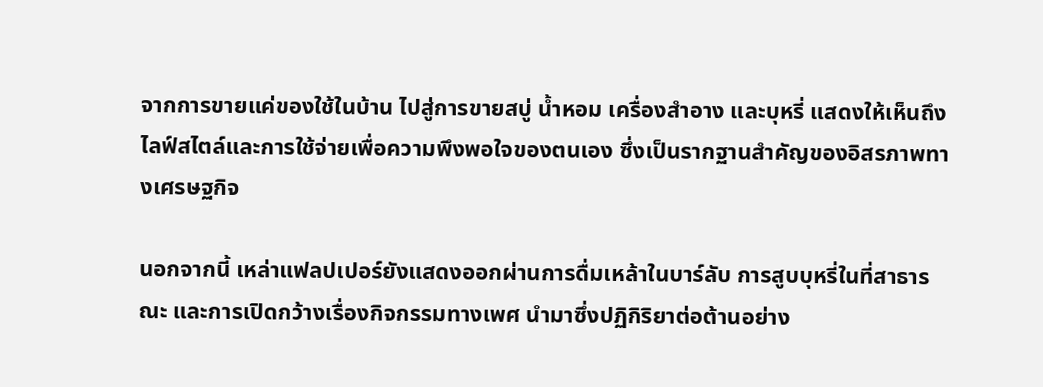จากการขายแค่ของใช้ในบ้าน ไปสู่การขายสบู่ น้ำหอม เครื่องสำอาง และบุหรี่ แสดงให้เห็นถึงไลฟ์สไตล์และการใช้จ่ายเพื่อความพึงพอใจของตนเอง ซึ่งเป็นรากฐานสำคัญของอิสรภาพทางเศรษฐกิจ

นอกจากนี้ เหล่าแฟลปเปอร์ยังแสดงออกผ่านการดื่มเหล้าในบาร์ลับ การสูบบุหรี่ในที่สาธารณะ และการเปิดกว้างเรื่องกิจกรรมทางเพศ นำมาซึ่งปฏิกิริยาต่อต้านอย่าง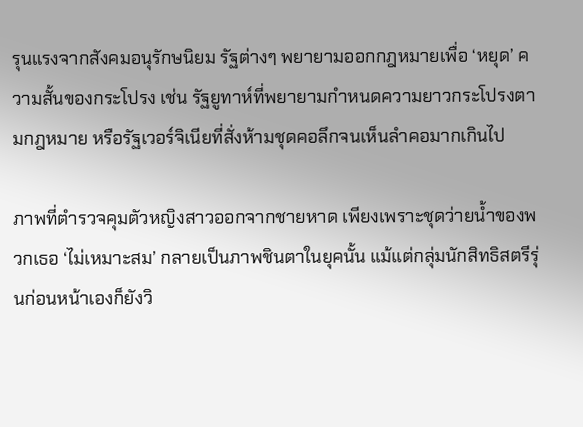รุนแรงจากสังคมอนุรักษนิยม รัฐต่างๆ พยายามออกกฎหมายเพื่อ ‘หยุด’ ความสั้นของกระโปรง เช่น รัฐยูทาห์ที่พยายามกำหนดความยาวกระโปรงตามกฎหมาย หรือรัฐเวอร์จิเนียที่สั่งห้ามชุดคอลึกจนเห็นลำคอมากเกินไป

ภาพที่ตำรวจคุมตัวหญิงสาวออกจากชายหาด เพียงเพราะชุดว่ายน้ำของพวกเธอ ‘ไม่เหมาะสม’ กลายเป็นภาพชินตาในยุคนั้น แม้แต่กลุ่มนักสิทธิสตรีรุ่นก่อนหน้าเองก็ยังวิ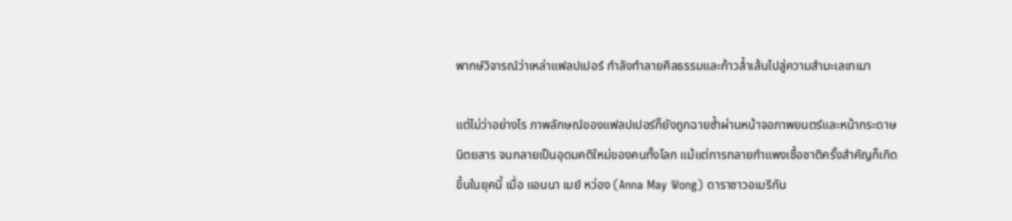พากษ์วิจารณ์ว่าเหล่าแฟลปเปอร์ กำลังทำลายศีลธรรมและก้าวล้ำเส้นไปสู่ความสำมะเลเทเมา

แต่ไม่ว่าอย่างไร ภาพลักษณ์ของแฟลปเปอร์ก็ยังถูกฉายซ้ำผ่านหน้าจอภาพยนตร์และหน้ากระดาษนิตยสาร จนกลายเป็นอุดมคติใหม่ของคนทั้งโลก แม้แต่การทลายกำแพงเชื้อชาติครั้งสำคัญก็เกิดขึ้นในยุคนี้ เมื่อ แอนนา เมย์ หว่อง (Anna May Wong) ดาราชาวอเมริกัน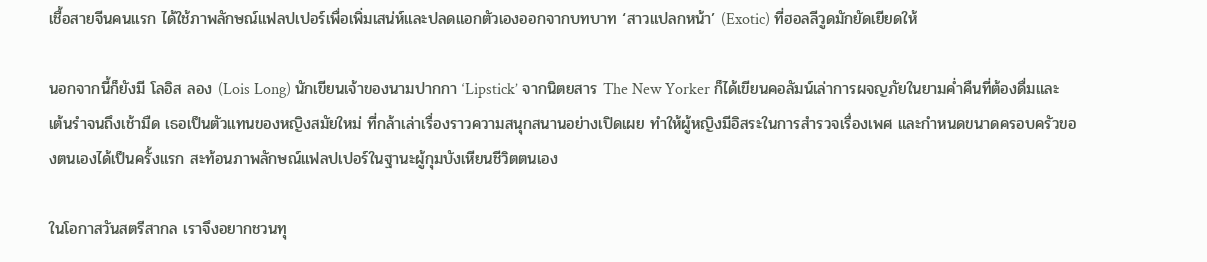เชื้อสายจีนคนแรก ได้ใช้ภาพลักษณ์แฟลปเปอร์เพื่อเพิ่มเสน่ห์และปลดแอกตัวเองออกจากบทบาท ‘สาวแปลกหน้า’ (Exotic) ที่ฮอลลีวูดมักยัดเยียดให้

นอกจากนี้ก็ยังมี โลอิส ลอง (Lois Long) นักเขียนเจ้าของนามปากกา ‘Lipstick’ จากนิตยสาร The New Yorker ก็ได้เขียนคอลัมน์เล่าการผจญภัยในยามค่ำคืนที่ต้องดื่มและเต้นรำจนถึงเช้ามืด เธอเป็นตัวแทนของหญิงสมัยใหม่ ที่กล้าเล่าเรื่องราวความสนุกสนานอย่างเปิดเผย ทำให้ผู้หญิงมีอิสระในการสำรวจเรื่องเพศ และกำหนดขนาดครอบครัวของตนเองได้เป็นครั้งแรก สะท้อนภาพลักษณ์แฟลปเปอร์ในฐานะผู้กุมบังเหียนชีวิตตนเอง

ในโอกาสวันสตรีสากล เราจึงอยากชวนทุ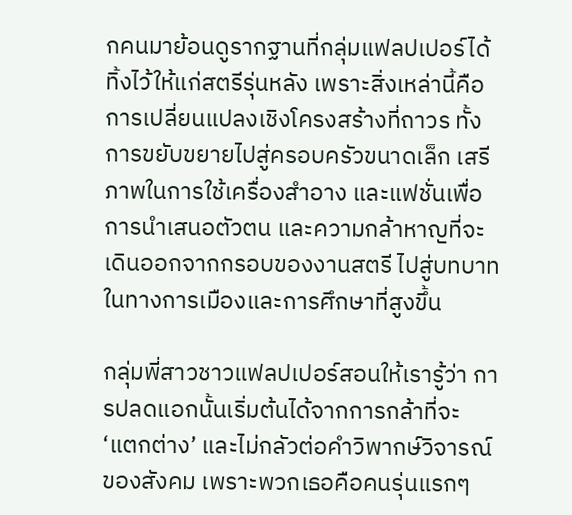กคนมาย้อนดูรากฐานที่กลุ่มแฟลปเปอร์ได้ทิ้งไว้ให้แก่สตรีรุ่นหลัง เพราะสิ่งเหล่านี้คือการเปลี่ยนแปลงเชิงโครงสร้างที่ถาวร ทั้งการขยับขยายไปสู่ครอบครัวขนาดเล็ก เสรีภาพในการใช้เครื่องสำอาง และแฟชั่นเพื่อการนำเสนอตัวตน และความกล้าหาญที่จะเดินออกจากกรอบของงานสตรี ไปสู่บทบาทในทางการเมืองและการศึกษาที่สูงขึ้น

กลุ่มพี่สาวชาวแฟลปเปอร์สอนให้เรารู้ว่า การปลดแอกนั้นเริ่มต้นได้จากการกล้าที่จะ ‘แตกต่าง’ และไม่กลัวต่อคำวิพากษ์วิจารณ์ของสังคม เพราะพวกเธอคือคนรุ่นแรกๆ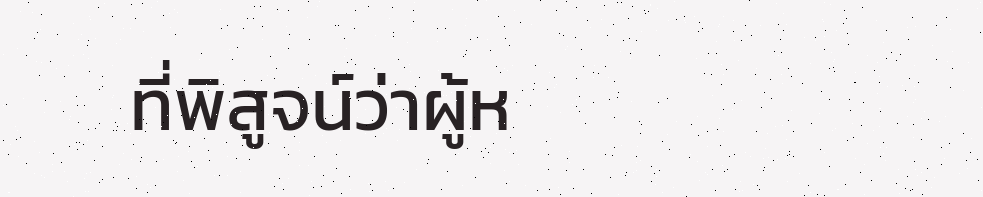ที่พิสูจน์ว่าผู้ห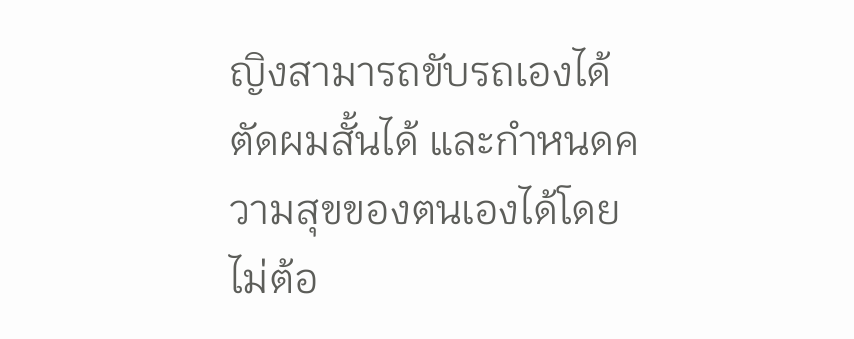ญิงสามารถขับรถเองได้ ตัดผมสั้นได้ และกำหนดความสุขของตนเองได้โดยไม่ต้อ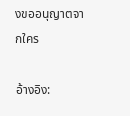งขออนุญาตจากใคร

อ้างอิง: